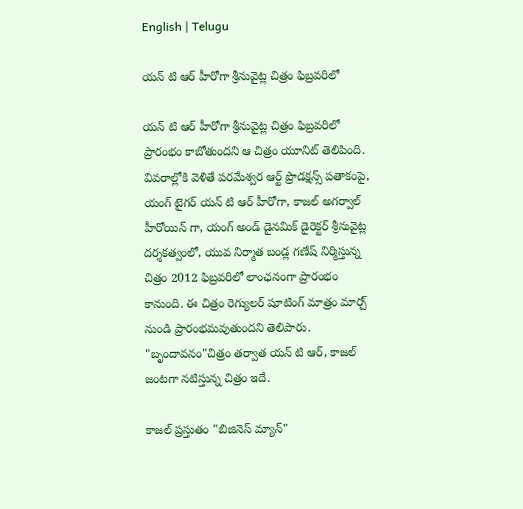English | Telugu

యన్ టి ఆర్ హీరోగా శ్రీనువైట్ల చిత్రం ఫిబ్రవరిలో

యన్ టి ఆర్ హీరోగా శ్రీనువైట్ల చిత్రం ఫిబ్రవరిలో ప్రారంభం కాబోతుందని ఆ చిత్రం యూనిట్ తెలిపింది. వివరాల్లోకి వెళితే పరమేశ్వర ఆర్ట్ ప్రొడక్షన్స్ పతాకంపై, యంగ్ టైగర్ యన్ టి ఆర్ హీరోగా, కాజల్ అగర్వాల్ హీరోయిన్ గా, యంగ్ అండ్ డైనమిక్ డైరెక్టర్ శ్రీనువైట్ల దర్శకత్వంలో, యువ నిర్మాత బండ్ల గణేష్ నిర్మిస్తున్న చిత్రం 2012 ఫిబ్రవరిలో లాంఛనంగా ప్రారంభం కానుంది. ఈ చిత్రం రెగ్యులర్ షూటింగ్ మాత్రం మార్చ్ నుండి ప్రారంభమవుతుందని తెలిపారు. "బృందావనం"చిత్రం తర్వాత యన్ టి ఆర్, కాజల్ జంటగా నటిస్తున్న చిత్రం ఇదే.

కాజల్ ప్రస్తుతం "బిజినెస్ మ్యాన్"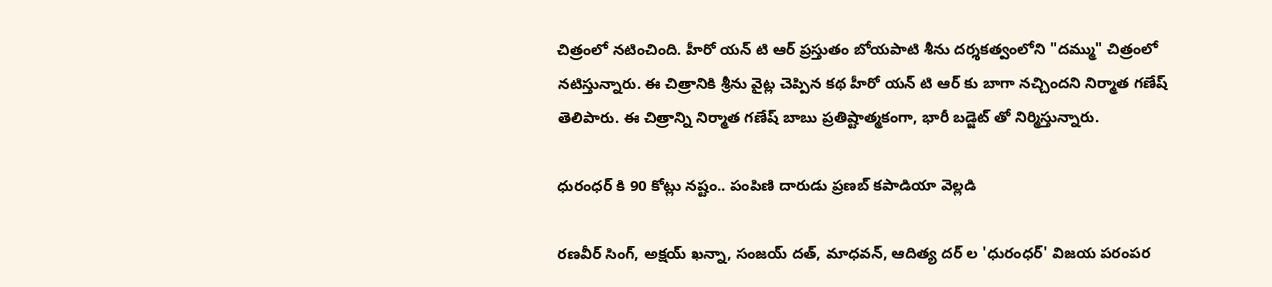చిత్రంలో నటించింది. హీరో యన్ టి ఆర్ ప్రస్తుతం బోయపాటి శీను దర్శకత్వంలోని "దమ్ము" చిత్రంలో నటిస్తున్నారు. ఈ చిత్రానికి శ్రీను వైట్ల చెప్పిన కథ హీరో యన్ టి ఆర్ కు బాగా నచ్చిందని నిర్మాత గణేష్ తెలిపారు. ఈ చిత్రాన్ని నిర్మాత గణేష్ బాబు ప్రతిష్టాత్మకంగా, భారీ బడ్జెట్ తో నిర్మిస్తున్నారు.

ధురంధర్ కి 90 కోట్లు నష్టం.. పంపిణి దారుడు ప్రణబ్ కపాడియా వెల్లడి

రణవీర్ సింగ్, అక్షయ్ ఖన్నా, సంజయ్ దత్, మాధవన్, ఆదిత్య దర్ ల 'ధురంధర్' విజయ పరంపర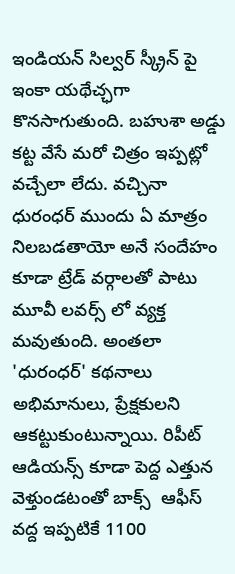ఇండియన్ సిల్వర్ స్క్రీన్ పై ఇంకా యథేచ్ఛగా కొనసాగుతుంది. బహుశా అడ్డు కట్ట వేసే మరో చిత్రం ఇప్పట్లో వచ్చేలా లేదు. వచ్చినా ధురంధర్ ముందు ఏ మాత్రం నిలబడతాయో అనే సందేహం కూడా ట్రేడ్ వర్గాలతో పాటు మూవీ లవర్స్ లో వ్యక్త మవుతుంది. అంతలా 'ధురంధర్' కథనాలు అభిమానులు, ప్రేక్షకులని ఆకట్టుకుంటున్నాయి. రిపీట్ ఆడియన్స్ కూడా పెద్ద ఎత్తున వెళ్తుండటంతో బాక్స్  ఆఫీస్ వద్ద ఇప్పటికే 1100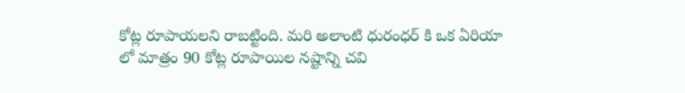కోట్ల రూపాయలని రాబట్టింది. మరి అలాంటి ధురంధర్ కి ఒక ఏరియా లో మాత్రం 90 కోట్ల రూపాయిల నష్టాన్ని చవి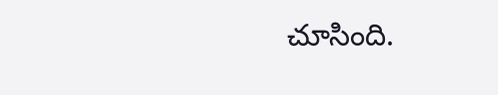చూసింది.